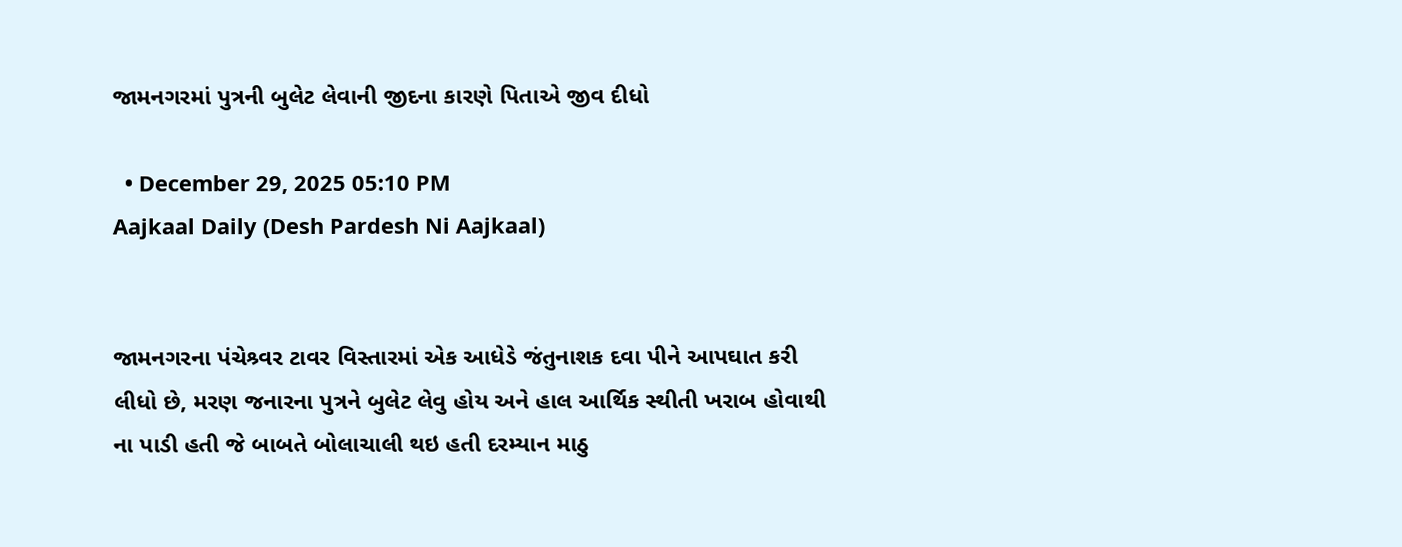જામનગરમાં પુત્રની બુલેટ લેવાની જીદના કારણે પિતાએ જીવ દીધો

  • December 29, 2025 05:10 PM
Aajkaal Daily (Desh Pardesh Ni Aajkaal)


જામનગરના પંચેશ્ર્વર ટાવર વિસ્તારમાં એક આધેડે જંતુનાશક દવા પીને આપઘાત કરી લીધો છે, મરણ જનારના પુત્રને બુલેટ લેવુ હોય અને હાલ આર્થિક સ્થીતી ખરાબ હોવાથી ના પાડી હતી જે બાબતે બોલાચાલી થઇ હતી દરમ્યાન માઠુ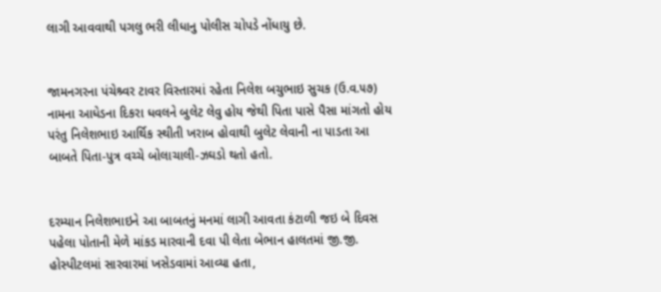લાગી આવવાથી પગલુ ભરી લીધાનુ પોલીસ ચોપડે નોંધાયુ છે.


જામનગરના પંચેશ્ર્વર ટાવર વિસ્તારમાં રહેતા નિલેશ બચુભાઇ સુચક (ઉ.વ.૫૭) નામના આધેડના દિકરા ધવલને બુલેટ લેવુ હોય જેથી પિતા પાસે પૈસા માંગતો હોય પરંતુ નિલેશભાઇ આર્થિક સ્થીતી ખરાબ હોવાથી બુલેટ લેવાની ના પાડતા આ બાબતે પિતા-પુત્ર વચ્ચે બોલાચાલી-ઝઘડો થતો હતો.


દરમ્યાન નિલેશભાઇને આ બાબતનું મનમાં લાગી આવતા કંટાળી જઇ બે દિવસ પહેલા પોતાની મેળે માંકડ મારવાની દવા પી લેતા બેભાન હાલતમાં જી.જી. હોસ્પીટલમાં સારવારમાં ખસેડવામાં આવ્યા હતા,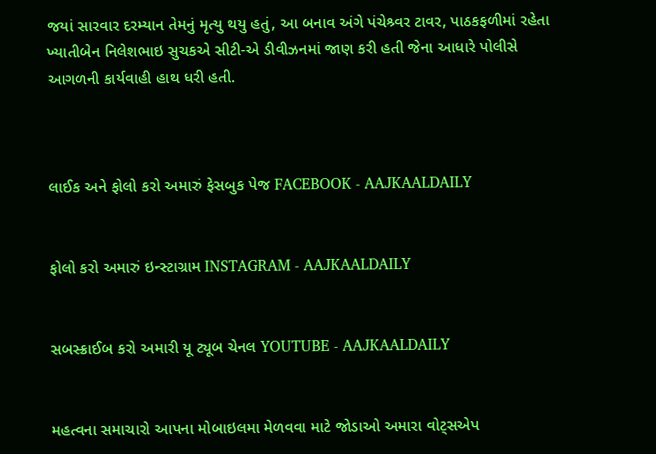જયાં સારવાર દરમ્યાન તેમનું મૃત્યુ થયુ હતું, આ બનાવ અંગે પંચેશ્ર્વર ટાવર, પાઠકફળીમાં રહેતા ખ્યાતીબેન નિલેશભાઇ સુચકએ સીટી-એ ડીવીઝનમાં જાણ કરી હતી જેના આધારે પોલીસે આગળની કાર્યવાહી હાથ ધરી હતી.



લાઈક અને ફોલો કરો અમારું ફેસબુક પેજ FACEBOOK - AAJKAALDAILY


ફોલો કરો અમારું ઇન્સ્ટાગ્રામ INSTAGRAM - AAJKAALDAILY


સબસ્ક્રાઈબ કરો અમારી યૂ ટ્યૂબ ચેનલ YOUTUBE - AAJKAALDAILY


મહત્વના સમાચારો આપના મોબાઇલમા મેળવવા માટે જોડાઓ અમારા વોટ્સએપ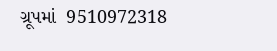ગ્રૂપમાં  9510972318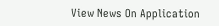View News On Application